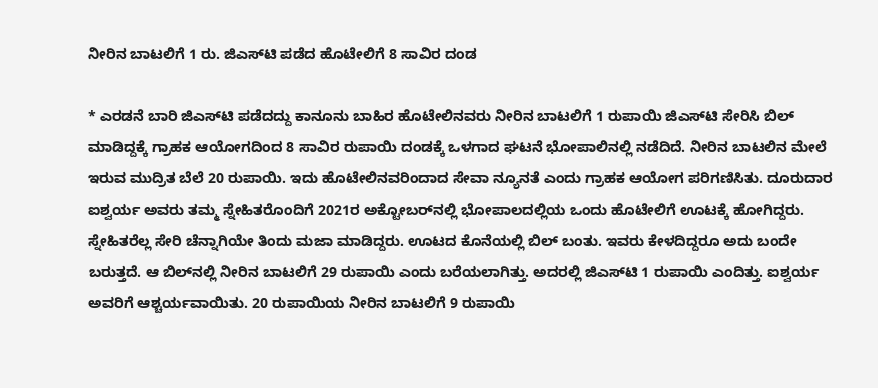ನೀರಿನ ಬಾಟಲಿಗೆ 1 ರು. ಜಿಎಸ್‌ಟಿ ಪಡೆದ ಹೊಟೇಲಿಗೆ 8 ಸಾವಿರ ದಂಡ

* ಎರಡನೆ ಬಾರಿ ಜಿಎಸ್‌ಟಿ ಪಡೆದದ್ದು ಕಾನೂನು ಬಾಹಿರ ಹೊಟೇಲಿನವರು ನೀರಿನ ಬಾಟಲಿಗೆ 1 ರುಪಾಯಿ ಜಿಎಸ್‌ಟಿ ಸೇರಿಸಿ ಬಿಲ್‌‌ ಮಾಡಿದ್ದಕ್ಕೆ ಗ್ರಾಹಕ ಆಯೋಗದಿಂದ 8 ಸಾವಿರ ರುಪಾಯಿ ದಂಡಕ್ಕೆ ಒಳಗಾದ ಘಟನೆ ಭೋಪಾಲಿನಲ್ಲಿ ನಡೆದಿದೆ. ನೀರಿನ ಬಾಟಲಿನ ಮೇಲೆ ಇರುವ ಮುದ್ರಿತ ಬೆಲೆ 20 ರುಪಾಯಿ. ಇದು ಹೊಟೇಲಿನವರಿಂದಾದ ಸೇವಾ ನ್ಯೂನತೆ ಎಂದು ಗ್ರಾಹಕ ಆಯೋಗ ಪರಿಗಣಿಸಿತು. ದೂರುದಾರ ಐಶ್ವರ್ಯ ಅವರು ತಮ್ಮ ಸ್ನೇಹಿತರೊಂದಿಗೆ 2021ರ ಅಕ್ಟೋಬರ್‌ನಲ್ಲಿ ಭೋಪಾಲದಲ್ಲಿಯ ಒಂದು ಹೊಟೇಲಿಗೆ ಊಟಕ್ಕೆ ಹೋಗಿದ್ದರು. ಸ್ನೇಹಿತರೆಲ್ಲ ಸೇರಿ ಚೆನ್ನಾಗಿಯೇ ತಿಂದು ಮಜಾ ಮಾಡಿದ್ದರು. ಊಟದ ಕೊನೆಯಲ್ಲಿ ಬಿಲ್‌ ಬಂತು. ಇವರು ಕೇಳದಿದ್ದರೂ ಅದು ಬಂದೇ ಬರುತ್ತದೆ. ಆ ಬಿಲ್‌ನಲ್ಲಿ ನೀರಿನ ಬಾಟಲಿಗೆ 29 ರುಪಾಯಿ ಎಂದು ಬರೆಯಲಾಗಿತ್ತು. ಅದರಲ್ಲಿ ಜಿಎಸ್‌ಟಿ 1 ರುಪಾಯಿ ಎಂದಿತ್ತು. ಐಶ್ವರ್ಯ ಅವರಿಗೆ ಆಶ್ಚರ್ಯವಾಯಿತು. 20 ರುಪಾಯಿಯ ನೀರಿನ ಬಾಟಲಿಗೆ 9 ರುಪಾಯಿ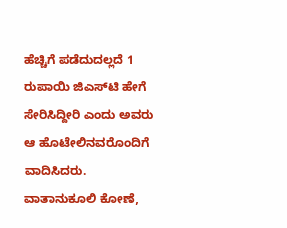ಹೆಚ್ಚಿಗೆ ಪಡೆದುದಲ್ಲದೆ 1 ರುಪಾಯಿ ಜಿಎಸ್‌ಟಿ ಹೇಗೆ ಸೇರಿಸಿದ್ದೀರಿ ಎಂದು ಅವರು ಆ ಹೊಟೇಲಿನವರೊಂದಿಗೆ ವಾದಿಸಿದರು. ವಾತಾನುಕೂಲಿ ಕೋಣೆ,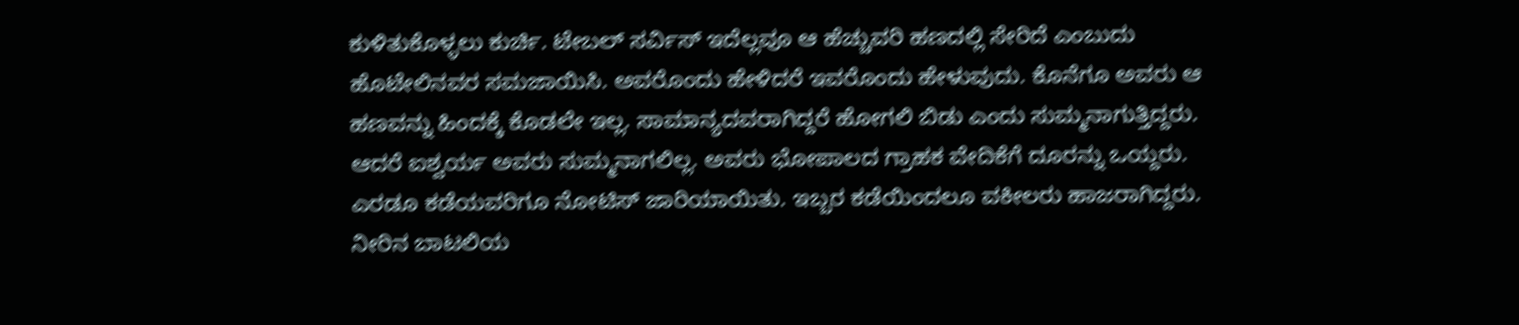ಕುಳಿತುಕೊಳ್ಳಲು ಕುರ್ಚಿ. ಟೇಬಲ್‌ ಸರ್ವಿಸ್‌ ಇದೆಲ್ಲವೂ ಆ ಹೆಚ್ಚುವರಿ ಹಣದಲ್ಲಿ ಸೇರಿದೆ ಎಂಬುದು ಹೊಟೇಲಿನವರ ಸಮಜಾಯಿಸಿ. ಅವರೊಂದು ಹೇಳಿದರೆ ಇವರೊಂದು ಹೇಳುವುದು. ಕೊನೆಗೂ ಅವರು ಆ ಹಣವನ್ನು ಹಿಂದಕ್ಕೆ ಕೊಡಲೇ ಇಲ್ಲ. ಸಾಮಾನ್ಯದವರಾಗಿದ್ದರೆ ಹೋಗಲಿ ಬಿಡು ಎಂದು ಸುಮ್ಮನಾಗುತ್ತಿದ್ದರು. ಆದರೆ ಐಶ್ವರ್ಯ ಅವರು ಸುಮ್ಮನಾಗಲಿಲ್ಲ. ಅವರು ಭೋಪಾಲದ ಗ್ರಾಹಕ ವೇದಿಕೆಗೆ ದೂರನ್ನು ಒಯ್ದರು. ಎರಡೂ ಕಡೆಯವರಿಗೂ ನೋಟಿಸ್‌ ಜಾರಿಯಾಯಿತು. ಇಬ್ಬರ ಕಡೆಯಿಂದಲೂ ವಕೀಲರು ಹಾಜರಾಗಿದ್ದರು. ನೀರಿನ ಬಾಟಲಿಯ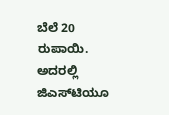ಬೆಲೆ 20 ರುಪಾಯಿ. ಅದರಲ್ಲಿ ಜಿಎಸ್‌ಟಿಯೂ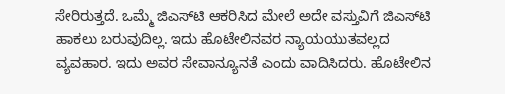ಸೇರಿರುತ್ತದೆ. ಒಮ್ಮೆ ಜಿಎಸ್‌ಟಿ ಆಕರಿಸಿದ ಮೇಲೆ ಅದೇ ವಸ್ತುವಿಗೆ ಜಿಎಸ್‌ಟಿ ಹಾಕಲು ಬರುವುದಿಲ್ಲ. ಇದು ಹೊಟೇಲಿನವರ ನ್ಯಾಯಯುತವಲ್ಲದ ವ್ಯವಹಾರ. ಇದು ಅವರ ಸೇವಾನ್ಯೂನತೆ ಎಂದು ವಾದಿಸಿದರು. ಹೊಟೇಲಿನ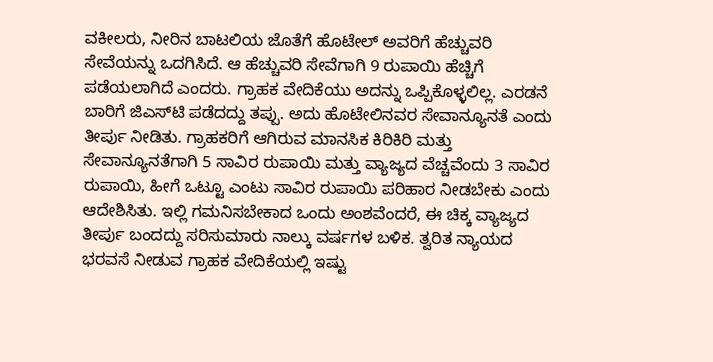ವಕೀಲರು, ನೀರಿನ ಬಾಟಲಿಯ ಜೊತೆಗೆ ಹೊಟೇಲ್‌ ಅವರಿಗೆ ಹೆಚ್ಚುವರಿ ಸೇವೆಯನ್ನು ಒದಗಿಸಿದೆ. ಆ ಹೆಚ್ಚುವರಿ ಸೇವೆಗಾಗಿ 9 ರುಪಾಯಿ ಹೆಚ್ಚಿಗೆ ಪಡೆಯಲಾಗಿದೆ ಎಂದರು. ಗ್ರಾಹಕ ವೇದಿಕೆಯು ಅದನ್ನು ಒಪ್ಪಿಕೊಳ್ಳಲಿಲ್ಲ. ಎರಡನೆ ಬಾರಿಗೆ ಜಿಎಸ್‌ಟಿ ಪಡೆದದ್ದು ತಪ್ಪು. ಅದು ಹೊಟೇಲಿನವರ ಸೇವಾನ್ಯೂನತೆ ಎಂದು ತೀರ್ಪು ನೀಡಿತು. ಗ್ರಾಹಕರಿಗೆ ಆಗಿರುವ ಮಾನಸಿಕ ಕಿರಿಕಿರಿ ಮತ್ತು ಸೇವಾನ್ಯೂನತೆಗಾಗಿ 5 ಸಾವಿರ ರುಪಾಯಿ ಮತ್ತು ವ್ಯಾಜ್ಯದ ವೆಚ್ಚವೆಂದು 3 ಸಾವಿರ ರುಪಾಯಿ, ಹೀಗೆ ಒಟ್ಟೂ ಎಂಟು ಸಾವಿರ ರುಪಾಯಿ ಪರಿಹಾರ ನೀಡಬೇಕು ಎಂದು ಆದೇಶಿಸಿತು. ಇಲ್ಲಿ ಗಮನಿಸಬೇಕಾದ ಒಂದು ಅಂಶವೆಂದರೆ, ಈ ಚಿಕ್ಕ ವ್ಯಾಜ್ಯದ ತೀರ್ಪು ಬಂದದ್ದು ಸರಿಸುಮಾರು ನಾಲ್ಕು ವರ್ಷಗಳ ಬಳಿಕ. ತ್ವರಿತ ನ್ಯಾಯದ ಭರವಸೆ ನೀಡುವ ಗ್ರಾಹಕ ವೇದಿಕೆಯಲ್ಲಿ ಇಷ್ಟು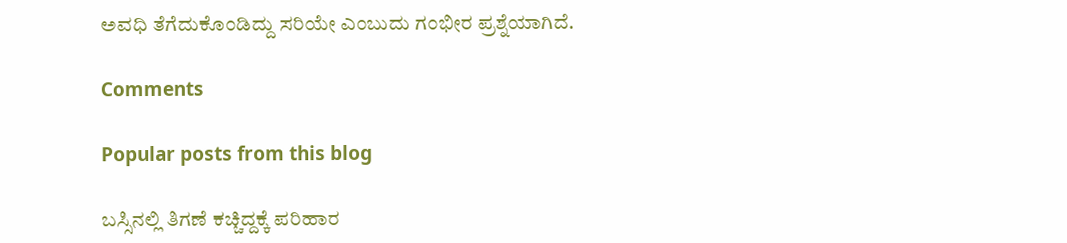ಅವಧಿ ತೆಗೆದುಕೊಂಡಿದ್ದು ಸರಿಯೇ ಎಂಬುದು ಗಂಭೀರ ಪ್ರಶ್ನೆಯಾಗಿದೆ.

Comments

Popular posts from this blog

ಬಸ್ಸಿನಲ್ಲಿ ತಿಗಣೆ ಕಚ್ಚಿದ್ದಕ್ಕೆ ಪರಿಹಾರ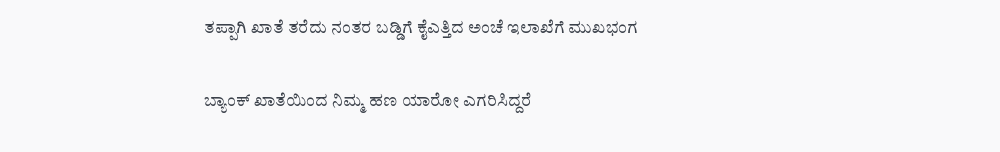ತಪ್ಪಾಗಿ ಖಾತೆ ತರೆದು ನಂತರ ಬಡ್ಡಿಗೆ ಕೈಎತ್ತಿದ ಅಂಚೆ ಇಲಾಖೆಗೆ ಮುಖಭಂಗ

ಬ್ಯಾಂಕ್ ಖಾತೆಯಿಂದ ನಿಮ್ಮ ಹಣ ಯಾರೋ ಎಗರಿಸಿದ್ದರೆ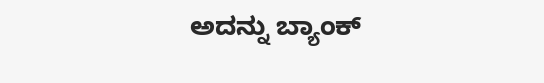ಅದನ್ನು ಬ್ಯಾಂಕ್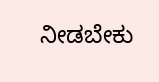ನೀಡಬೇಕು